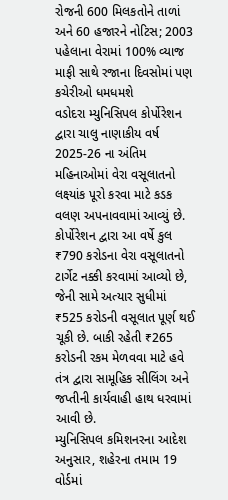રોજની 600 મિલકતોને તાળાં અને 60 હજારને નોટિસ; 2003 પહેલાના વેરામાં 100% વ્યાજ માફી સાથે રજાના દિવસોમાં પણ કચેરીઓ ધમધમશે
વડોદરા મ્યુનિસિપલ કોર્પોરેશન દ્વારા ચાલુ નાણાકીય વર્ષ 2025-26 ના અંતિમ મહિનાઓમાં વેરા વસૂલાતનો લક્ષ્યાંક પૂરો કરવા માટે કડક વલણ અપનાવવામાં આવ્યું છે. કોર્પોરેશન દ્વારા આ વર્ષે કુલ ₹790 કરોડના વેરા વસૂલાતનો ટાર્ગેટ નક્કી કરવામાં આવ્યો છે, જેની સામે અત્યાર સુધીમાં ₹525 કરોડની વસૂલાત પૂર્ણ થઈ ચૂકી છે. બાકી રહેતી ₹265 કરોડની રકમ મેળવવા માટે હવે તંત્ર દ્વારા સામૂહિક સીલિંગ અને જપ્તીની કાર્યવાહી હાથ ધરવામાં આવી છે.
મ્યુનિસિપલ કમિશનરના આદેશ અનુસાર, શહેરના તમામ 19 વોર્ડમાં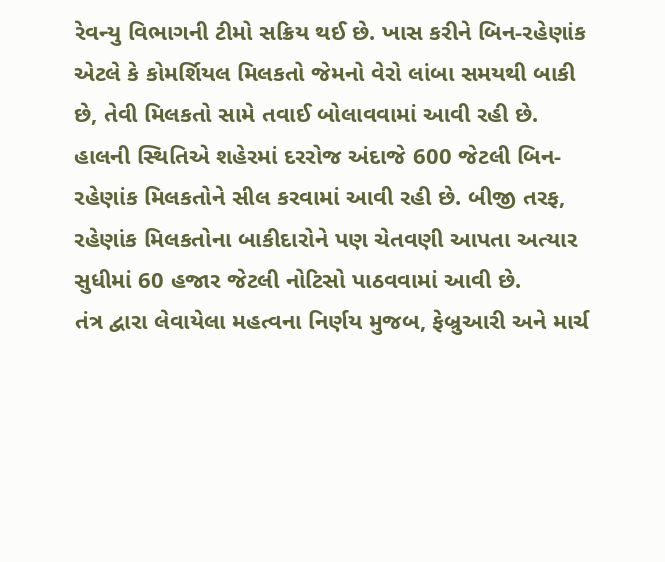રેવન્યુ વિભાગની ટીમો સક્રિય થઈ છે. ખાસ કરીને બિન-રહેણાંક એટલે કે કોમર્શિયલ મિલકતો જેમનો વેરો લાંબા સમયથી બાકી છે, તેવી મિલકતો સામે તવાઈ બોલાવવામાં આવી રહી છે. હાલની સ્થિતિએ શહેરમાં દરરોજ અંદાજે 600 જેટલી બિન-રહેણાંક મિલકતોને સીલ કરવામાં આવી રહી છે. બીજી તરફ, રહેણાંક મિલકતોના બાકીદારોને પણ ચેતવણી આપતા અત્યાર સુધીમાં 60 હજાર જેટલી નોટિસો પાઠવવામાં આવી છે.
તંત્ર દ્વારા લેવાયેલા મહત્વના નિર્ણય મુજબ, ફેબ્રુઆરી અને માર્ચ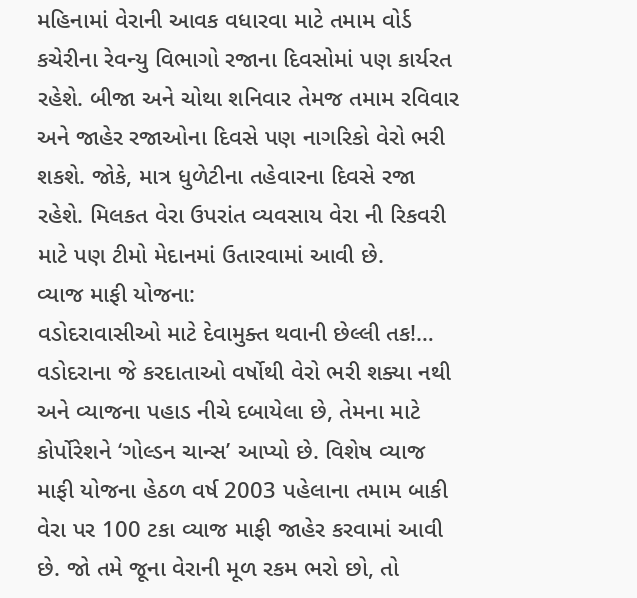મહિનામાં વેરાની આવક વધારવા માટે તમામ વોર્ડ કચેરીના રેવન્યુ વિભાગો રજાના દિવસોમાં પણ કાર્યરત રહેશે. બીજા અને ચોથા શનિવાર તેમજ તમામ રવિવાર અને જાહેર રજાઓના દિવસે પણ નાગરિકો વેરો ભરી શકશે. જોકે, માત્ર ધુળેટીના તહેવારના દિવસે રજા રહેશે. મિલકત વેરા ઉપરાંત વ્યવસાય વેરા ની રિકવરી માટે પણ ટીમો મેદાનમાં ઉતારવામાં આવી છે.
વ્યાજ માફી યોજના:
વડોદરાવાસીઓ માટે દેવામુક્ત થવાની છેલ્લી તક!…
વડોદરાના જે કરદાતાઓ વર્ષોથી વેરો ભરી શક્યા નથી અને વ્યાજના પહાડ નીચે દબાયેલા છે, તેમના માટે કોર્પોરેશને ‘ગોલ્ડન ચાન્સ’ આપ્યો છે. વિશેષ વ્યાજ માફી યોજના હેઠળ વર્ષ 2003 પહેલાના તમામ બાકી વેરા પર 100 ટકા વ્યાજ માફી જાહેર કરવામાં આવી છે. જો તમે જૂના વેરાની મૂળ રકમ ભરો છો, તો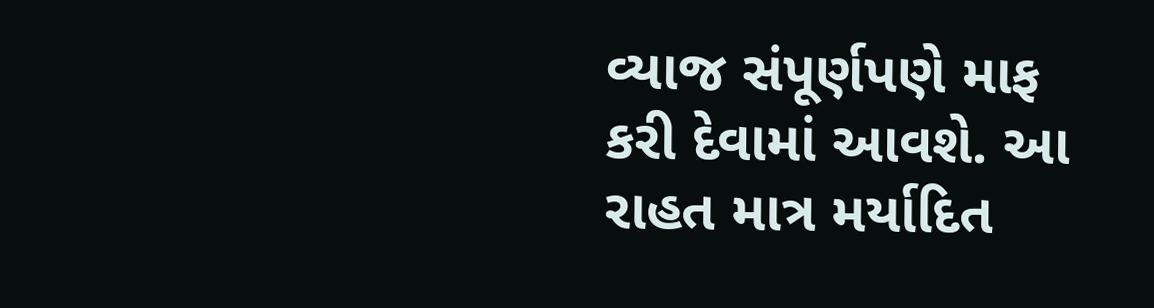વ્યાજ સંપૂર્ણપણે માફ કરી દેવામાં આવશે. આ રાહત માત્ર મર્યાદિત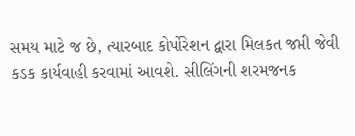સમય માટે જ છે, ત્યારબાદ કોર્પોરેશન દ્વારા મિલકત જપ્તી જેવી કડક કાર્યવાહી કરવામાં આવશે. સીલિંગની શરમજનક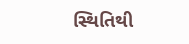સ્થિતિથી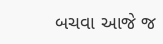બચવા આજે જ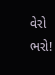વેરો ભરો!